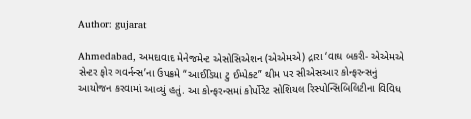Author: gujarat

Ahmedabad, અમદાવાદ મેનેજમેન્ટ એસોસિએશન (એએમએ) દ્રારા ‘વાઘ બકરી- એએમએ સેન્ટર ફોર ગવર્નન્સ’ના ઉપક્રમે “આઈડિયા ટુ ઈમ્પેક્ટ” થીમ પર સીએસઆર કોન્ફરન્સનું આયોજન કરવામાં આવ્યું હતું. આ કોન્ફરન્સમાં કોર્પોરેટ સોશિયલ રિસ્પોન્સિબિલિટીના વિવિધ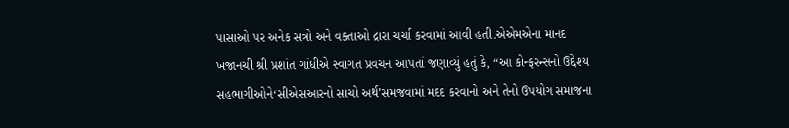પાસાઓ પર અનેક સત્રો અને વક્તાઓ દ્રારા ચર્ચા કરવામાં આવી હતી.એએમએના માનદ ખજાનચી શ્રી પ્રશાંત ગાંધીએ સ્વાગત પ્રવચન આપતાં જણાવ્યું હતું કે, “આ કોન્ફરન્સનો ઉદ્દેશ્ય સહભાગીઓને‘સીએસઆરનો સાચો અર્થ’સમજવામાં મદદ કરવાનો અને તેનો ઉપયોગ સમાજના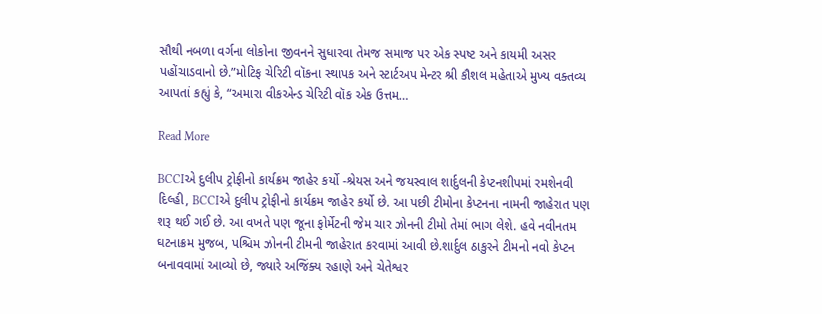સૌથી નબળા વર્ગના લોકોના જીવનને સુધારવા તેમજ સમાજ પર એક સ્પષ્ટ અને કાયમી અસર પહોંચાડવાનો છે.”મોટિફ ચેરિટી વૉકના સ્થાપક અને સ્ટાર્ટઅપ મેન્ટર શ્રી કૌશલ મહેતાએ મુખ્ય વક્તવ્ય આપતાં કહ્યું કે, “અમારા વીકએન્ડ ચેરિટી વૉક એક ઉત્તમ…

Read More

BCCIએ દુલીપ ટ્રોફીનો કાર્યક્રમ જાહેર કર્યો -શ્રેયસ અને જયસ્વાલ શાર્દુલની કેપ્ટનશીપમાં રમશેનવી દિલ્હી, BCCIએ દુલીપ ટ્રોફીનો કાર્યક્રમ જાહેર કર્યો છે. આ પછી ટીમોના કેપ્ટનના નામની જાહેરાત પણ શરૂ થઈ ગઈ છે. આ વખતે પણ જૂના ફોર્મેટની જેમ ચાર ઝોનની ટીમો તેમાં ભાગ લેશે. હવે નવીનતમ ઘટનાક્રમ મુજબ, પશ્ચિમ ઝોનની ટીમની જાહેરાત કરવામાં આવી છે.શાર્દુલ ઠાકુરને ટીમનો નવો કેપ્ટન બનાવવામાં આવ્યો છે, જ્યારે અજિંક્ય રહાણે અને ચેતેશ્વર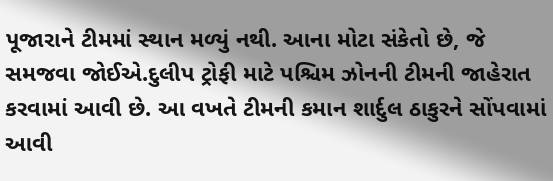પૂજારાને ટીમમાં સ્થાન મળ્યું નથી. આના મોટા સંકેતો છે, જે સમજવા જોઈએ.દુલીપ ટ્રોફી માટે પશ્ચિમ ઝોનની ટીમની જાહેરાત કરવામાં આવી છે. આ વખતે ટીમની કમાન શાર્દુલ ઠાકુરને સોંપવામાં આવી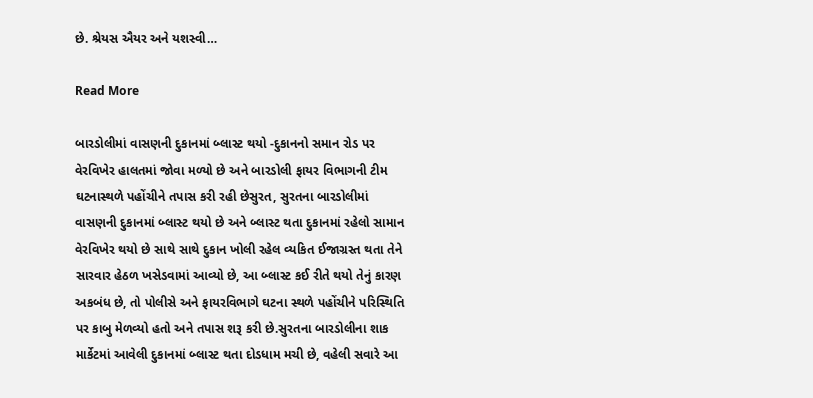છે. શ્રેયસ ઐયર અને યશસ્વી…

Read More

બારડોલીમાં વાસણની દુકાનમાં બ્લાસ્ટ થયો -દુકાનનો સમાન રોડ પર વેરવિખેર હાલતમાં જોવા મળ્યો છે અને બારડોલી ફાયર વિભાગની ટીમ ઘટનાસ્થળે પહોંચીને તપાસ કરી રહી છેસુરત, સુરતના બારડોલીમાં વાસણની દુકાનમાં બ્લાસ્ટ થયો છે અને બ્લાસ્ટ થતા દુકાનમાં રહેલો સામાન વેરવિખેર થયો છે સાથે સાથે દુકાન ખોલી રહેલ વ્યકિત ઈજાગ્રસ્ત થતા તેને સારવાર હેઠળ ખસેડવામાં આવ્યો છે, આ બ્લાસ્ટ કઈ રીતે થયો તેનું કારણ અકબંધ છે, તો પોલીસે અને ફાયરવિભાગે ઘટના સ્થળે પહોંચીને પરિસ્થિતિ પર કાબુ મેળવ્યો હતો અને તપાસ શરૂ કરી છે.સુરતના બારડોલીના શાક માર્કેટમાં આવેલી દુકાનમાં બ્લાસ્ટ થતા દોડધામ મચી છે, વહેલી સવારે આ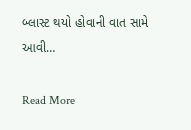બ્લાસ્ટ થયો હોવાની વાત સામે આવી…

Read More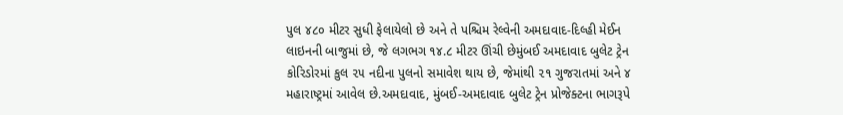પુલ ૪૮૦ મીટર સુધી ફેલાયેલો છે અને તે પશ્ચિમ રેલ્વેની અમદાવાદ-દિલ્હી મેઈન લાઇનની બાજુમાં છે, જે લગભગ ૧૪.૮ મીટર ઊંચી છેમુંબઈ અમદાવાદ બુલેટ ટ્રેન કોરિડોરમાં કુલ ૨૫ નદીના પુલનો સમાવેશ થાય છે, જેમાંથી ૨૧ ગુજરાતમાં અને ૪ મહારાષ્ટ્રમાં આવેલ છે.અમદાવાદ, મુંબઈ-અમદાવાદ બુલેટ ટ્રેન પ્રોજેક્ટના ભાગરૂપે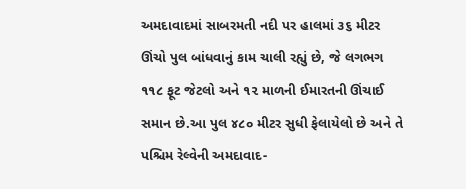અમદાવાદમાં સાબરમતી નદી પર હાલમાં ૩૬ મીટર ઊંચો પુલ બાંધવાનું કામ ચાલી રહ્યું છે, જે લગભગ ૧૧૮ ફૂટ જેટલો અને ૧૨ માળની ઈમારતની ઊંચાઈ સમાન છે.આ પુલ ૪૮૦ મીટર સુધી ફેલાયેલો છે અને તે પશ્ચિમ રેલ્વેની અમદાવાદ-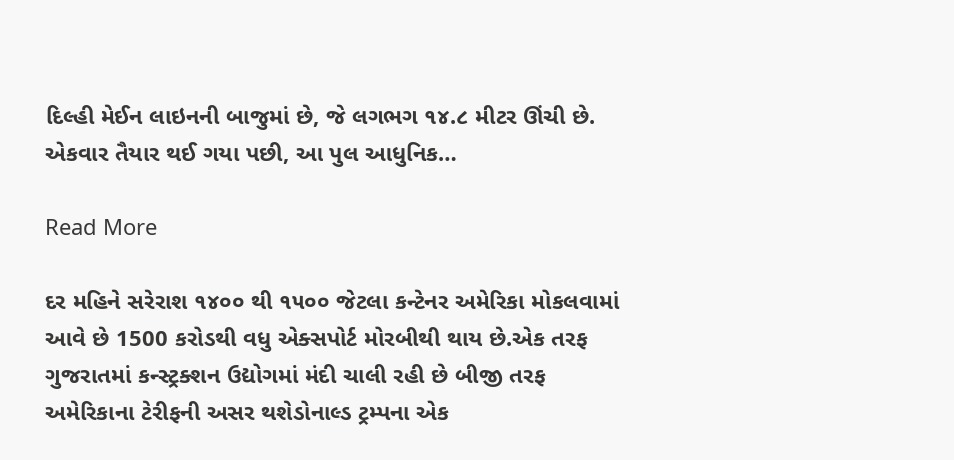દિલ્હી મેઈન લાઇનની બાજુમાં છે, જે લગભગ ૧૪.૮ મીટર ઊંચી છે. એકવાર તૈયાર થઈ ગયા પછી, આ પુલ આધુનિક…

Read More

દર મહિને સરેરાશ ૧૪૦૦ થી ૧૫૦૦ જેટલા કન્ટેનર અમેરિકા મોકલવામાં આવે છે 1500 કરોડથી વધુ એક્સપોર્ટ મોરબીથી થાય છે.એક તરફ ગુજરાતમાં કન્સ્ટ્રક્શન ઉદ્યોગમાં મંદી ચાલી રહી છે બીજી તરફ અમેરિકાના ટેરીફની અસર થશેડોનાલ્ડ ટ્રમ્પના એક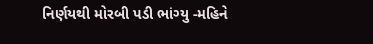નિર્ણયથી મોરબી પડી ભાંગ્યુ -મહિને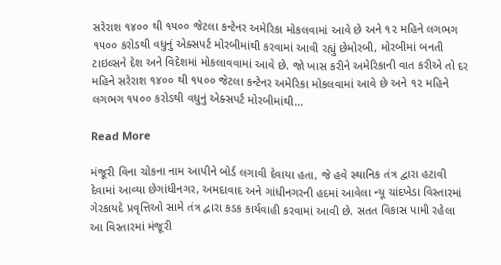સરેરાશ ૧૪૦૦ થી ૧૫૦૦ જેટલા કન્ટેનર અમેરિકા મોકલવામાં આવે છે અને ૧૨ મહિને લગભગ ૧૫૦૦ કરોડથી વધુનું એક્સપર્ટ મોરબીમાંથી કરવામાં આવી રહ્યું છેમોરબી, મોરબીમાં બનતી ટાઇલ્સને દેશ અને વિદેશમાં મોકલાવવામાં આવે છે. જો ખાસ કરીને અમેરિકાની વાત કરીએ તો દર મહિને સરેરાશ ૧૪૦૦ થી ૧૫૦૦ જેટલા કન્ટેનર અમેરિકા મોકલવામાં આવે છે અને ૧૨ મહિને લગભગ ૧૫૦૦ કરોડથી વધુનું એક્સપર્ટ મોરબીમાંથી…

Read More

મંજૂરી વિના ચોકના નામ આપીને બોર્ડ લગાવી દેવાયા હતા, જે હવે સ્થાનિક તંત્ર દ્વારા હટાવી દેવામાં આવ્યા છેગાંધીનગર, અમદાવાદ અને ગાંધીનગરની હદમાં આવેલા ન્યૂ ચાંદખેડા વિસ્તારમાં ગેરકાયદે પ્રવૃત્તિઓ સામે તંત્ર દ્વારા કડક કાર્યવાહી કરવામાં આવી છે. સતત વિકાસ પામી રહેલા આ વિસ્તારમાં મંજૂરી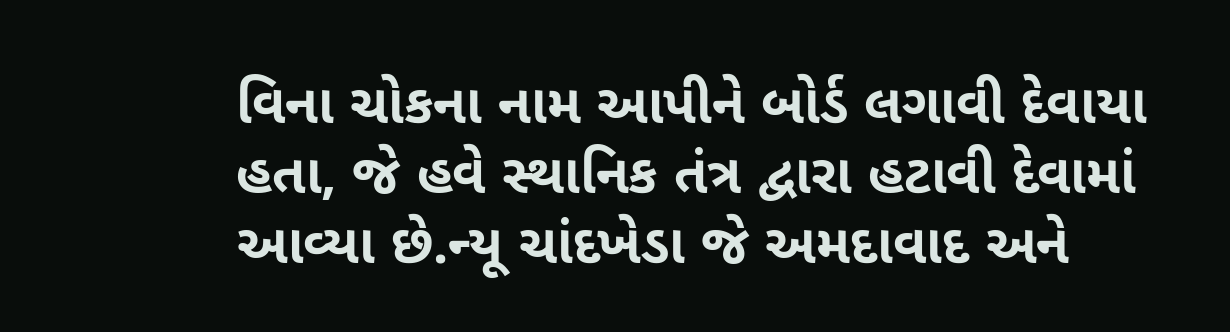વિના ચોકના નામ આપીને બોર્ડ લગાવી દેવાયા હતા, જે હવે સ્થાનિક તંત્ર દ્વારા હટાવી દેવામાં આવ્યા છે.ન્યૂ ચાંદખેડા જે અમદાવાદ અને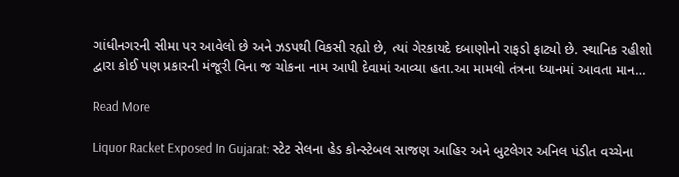ગાંધીનગરની સીમા પર આવેલો છે અને ઝડપથી વિકસી રહ્યો છે, ત્યાં ગેરકાયદે દબાણોનો રાફડો ફાટ્યો છે. સ્થાનિક રહીશો દ્વારા કોઈ પણ પ્રકારની મંજૂરી વિના જ ચોકના નામ આપી દેવામાં આવ્યા હતા.આ મામલો તંત્રના ધ્યાનમાં આવતા માન…

Read More

Liquor Racket Exposed In Gujarat: સ્ટેટ સેલના હેડ કોન્સ્ટેબલ સાજણ આહિર અને બુટલેગર અનિલ પંડીત વચ્ચેના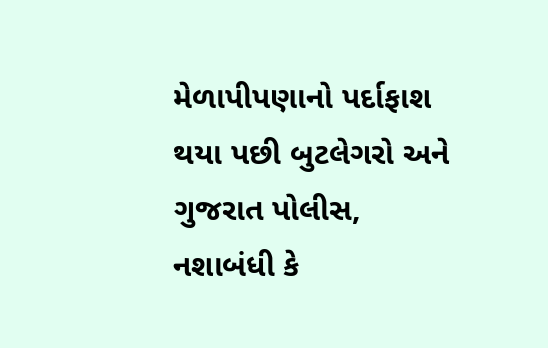મેળાપીપણાનો પર્દાફાશ થયા પછી બુટલેગરો અને ગુજરાત પોલીસ, નશાબંધી કે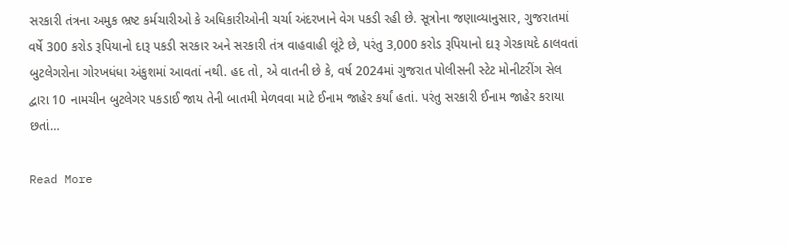સરકારી તંત્રના અમુક ભ્રષ્ટ કર્મચારીઓ કે અધિકારીઓની ચર્ચા અંદરખાને વેગ પકડી રહી છે. સૂત્રોના જણાવ્યાનુસાર, ગુજરાતમાં વર્ષે 300 કરોડ રૂપિયાનો દારૂ પકડી સરકાર અને સરકારી તંત્ર વાહવાહી લૂંટે છે, પરંતુ 3,000 કરોડ રૂપિયાનો દારૂ ગેરકાયદે ઠાલવતાં બુટલેગરોના ગોરખધંધા અંકુશમાં આવતાં નથી. હદ તો, એ વાતની છે કે, વર્ષ 2024માં ગુજરાત પોલીસની સ્ટેટ મોનીટરીંગ સેલ દ્વારા 10 નામચીન બુટલેગર પકડાઈ જાય તેની બાતમી મેળવવા માટે ઈનામ જાહેર કર્યાં હતાં. પરંતુ સરકારી ઈનામ જાહેર કરાયા છતાં…

Read More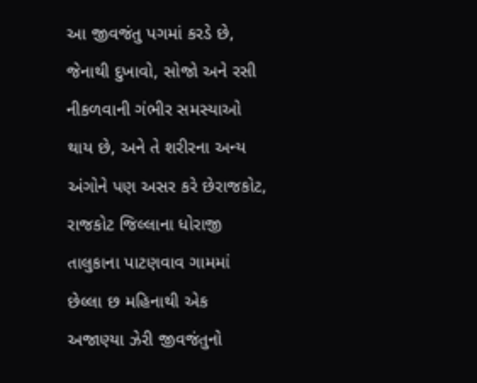આ જીવજંતુ પગમાં કરડે છે, જેનાથી દુખાવો, સોજો અને રસી નીકળવાની ગંભીર સમસ્યાઓ થાય છે, અને તે શરીરના અન્ય અંગોને પણ અસર કરે છેરાજકોટ, રાજકોટ જિલ્લાના ધોરાજી તાલુકાના પાટણવાવ ગામમાં છેલ્લા છ મહિનાથી એક અજાણ્યા ઝેરી જીવજંતુનો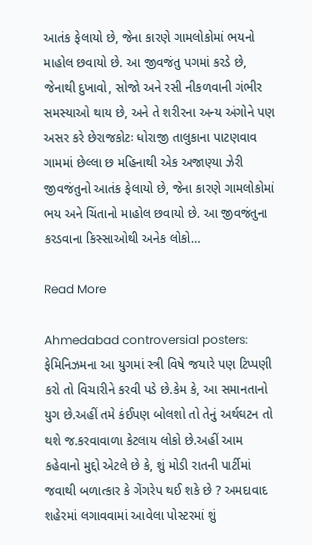આતંક ફેલાયો છે, જેના કારણે ગામલોકોમાં ભયનો માહોલ છવાયો છે. આ જીવજંતુ પગમાં કરડે છે, જેનાથી દુખાવો, સોજો અને રસી નીકળવાની ગંભીર સમસ્યાઓ થાય છે, અને તે શરીરના અન્ય અંગોને પણ અસર કરે છેરાજકોટઃ ધોરાજી તાલુકાના પાટણવાવ ગામમાં છેલ્લા છ મહિનાથી એક અજાણ્યા ઝેરી જીવજંતુનો આતંક ફેલાયો છે, જેના કારણે ગામલોકોમાં ભય અને ચિંતાનો માહોલ છવાયો છે. આ જીવજંતુના કરડવાના કિસ્સાઓથી અનેક લોકો…

Read More

Ahmedabad controversial posters: ફેમિનિઝમના આ યુગમાં સ્ત્રી વિષે જયારે પણ ટિપ્પણી કરો તો વિચારીને કરવી પડે છે.કેમ કે, આ સમાનતાનો યુગ છે.અહીં તમે કંઈપણ બોલશો તો તેનું અર્થઘટન તો થશે જ.કરવાવાળા કેટલાય લોકો છે.અહીં આમ કહેવાનો મુદ્દો એટલે છે કે, શું મોડી રાતની પાર્ટીમાં જવાથી બળાત્કાર કે ગેંગરેપ થઈ શકે છે ? અમદાવાદ શહેરમાં લગાવવામાં આવેલા પોસ્ટરમાં શું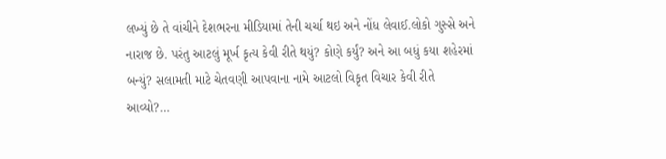લખ્યું છે તે વાંચીને દેશભરના મીડિયામાં તેની ચર્ચા થઇ અને નોંધ લેવાઈ.લોકો ગુસ્સે અને નારાજ છે. પરંતુ આટલું મૂર્ખ કૃત્ય કેવી રીતે થયું? કોણે કર્યું? અને આ બધું કયા શહેરમાં બન્યું? સલામતી માટે ચેતવણી આપવાના નામે આટલો વિકૃત વિચાર કેવી રીતે આવ્યો?…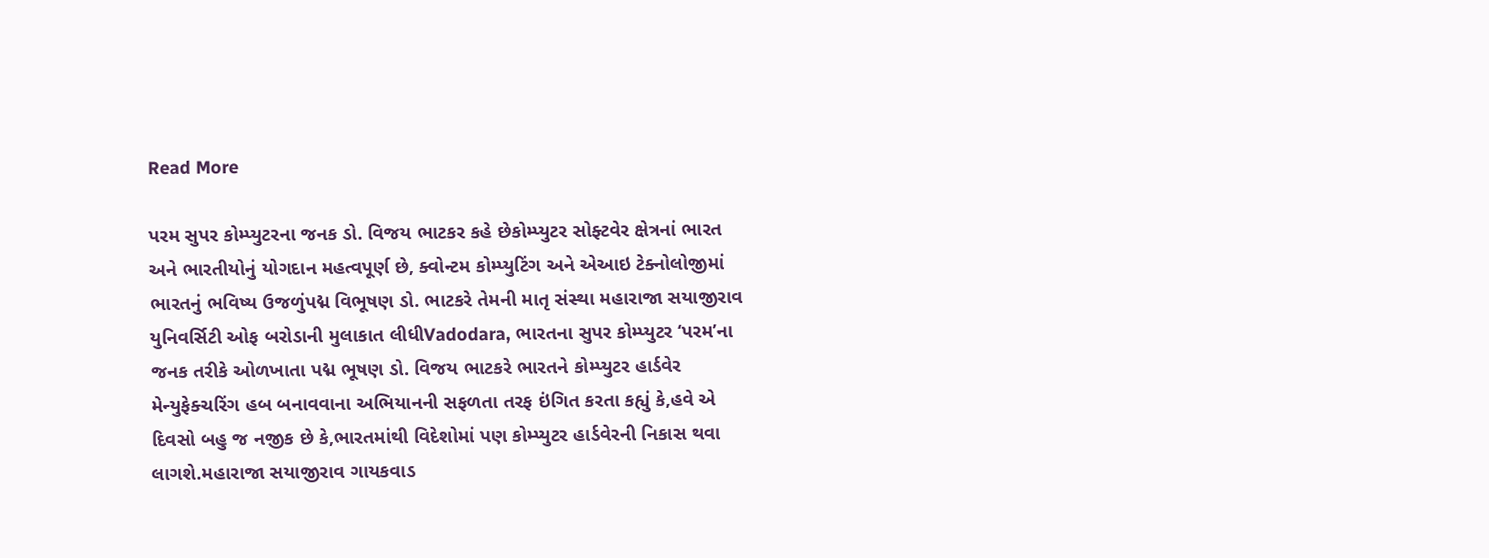Read More

પરમ સુપર કોમ્પ્યુટરના જનક ડો. વિજય ભાટકર કહે છેકોમ્પ્યુટર સોફ્ટવેર ક્ષેત્રનાં ભારત અને ભારતીયોનું યોગદાન મહત્વપૂર્ણ છે, ક્વોન્ટમ કોમ્પ્યુટિંગ અને એઆઇ ટેક્નોલોજીમાં ભારતનું ભવિષ્ય ઉજળુંપદ્મ વિભૂષણ ડો. ભાટકરે તેમની માતૃ સંસ્થા મહારાજા સયાજીરાવ યુનિવર્સિટી ઓફ બરોડાની મુલાકાત લીધીVadodara, ભારતના સુપર કોમ્પ્યુટર ‘પરમ’ના જનક તરીકે ઓળખાતા પદ્મ ભૂષણ ડો. વિજય ભાટકરે ભારતને કોમ્પ્યુટર હાર્ડવેર મેન્યુફેક્ચરિંગ હબ બનાવવાના અભિયાનની સફળતા તરફ ઇંગિત કરતા કહ્યું કે,હવે એ દિવસો બહુ જ નજીક છે કે,ભારતમાંથી વિદેશોમાં પણ કોમ્પ્યુટર હાર્ડવેરની નિકાસ થવા લાગશે.મહારાજા સયાજીરાવ ગાયકવાડ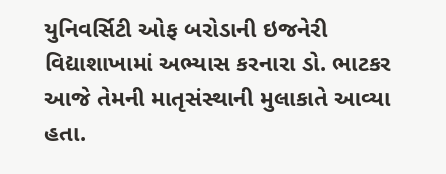યુનિવર્સિટી ઓફ બરોડાની ઇજનેરી વિદ્યાશાખામાં અભ્યાસ કરનારા ડો. ભાટકર આજે તેમની માતૃસંસ્થાની મુલાકાતે આવ્યા હતા.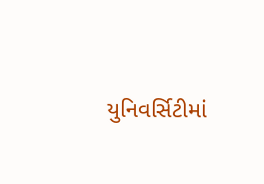યુનિવર્સિટીમાં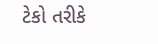ટેકો તરીકે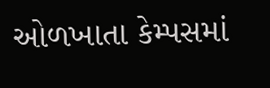ઓળખાતા કેમ્પસમાં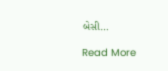બેસી…

Read More